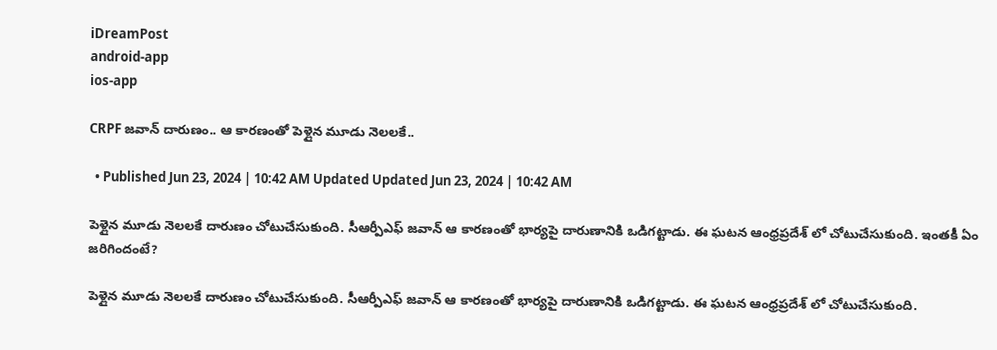iDreamPost
android-app
ios-app

CRPF జవాన్‌ దారుణం.. ఆ కారణంతో పెళ్లైన మూడు నెలలకే..

  • Published Jun 23, 2024 | 10:42 AM Updated Updated Jun 23, 2024 | 10:42 AM

పెళ్లైన మూడు నెలలకే దారుణం చోటుచేసుకుంది. సీఆర్పీఎఫ్ జవాన్ ఆ కారణంతో భార్యపై దారుణానికి ఒడిగట్టాడు. ఈ ఘటన ఆంధ్రప్రదేశ్ లో చోటుచేసుకుంది. ఇంతకీ ఏం జరిగిందంటే?

పెళ్లైన మూడు నెలలకే దారుణం చోటుచేసుకుంది. సీఆర్పీఎఫ్ జవాన్ ఆ కారణంతో భార్యపై దారుణానికి ఒడిగట్టాడు. ఈ ఘటన ఆంధ్రప్రదేశ్ లో చోటుచేసుకుంది.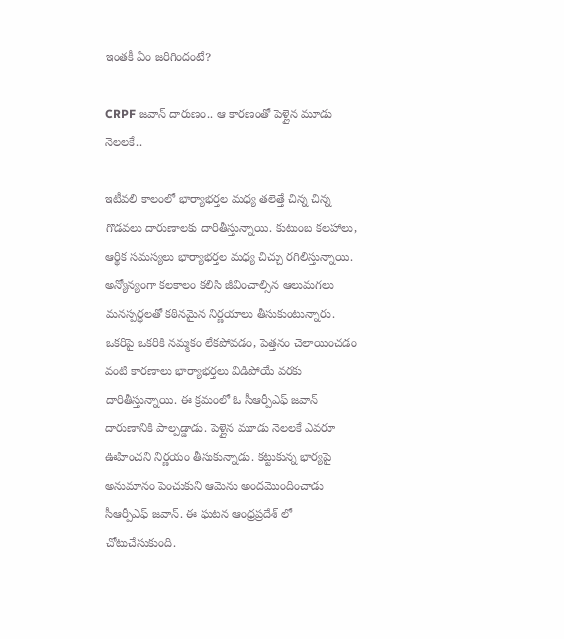ఇంతకీ ఏం జరిగిందంటే?

CRPF జవాన్‌ దారుణం.. ఆ కారణంతో పెళ్లైన మూడు నెలలకే..

ఇటీవలి కాలంలో భార్యాభర్తల మధ్య తలెత్తే చిన్న చిన్న గొడవలు దారుణాలకు దారితీస్తున్నాయి. కుటుంబ కలహాలు, ఆర్థిక సమస్యలు భార్యాభర్తల మధ్య చిచ్చు రగిలిస్తున్నాయి. అన్యోన్యంగా కలకాలం కలిసి జీవించాల్సిన ఆలుమగలు మనస్పర్ధలతో కఠినమైన నిర్ణయాలు తీసుకుంటున్నారు. ఒకరిపై ఒకరికి నమ్మకం లేకపోవడం, పెత్తనం చెలాయించడం వంటి కారణాలు భార్యాభర్తలు విడిపోయే వరకు దారితీస్తున్నాయి. ఈ క్రమంలో ఓ సీఆర్పీఎఫ్ జవాన్ దారుణానికి పాల్పడ్డాడు. పెళ్లైన మూడు నెలలకే ఎవరూ ఊహించని నిర్ణయం తీసుకున్నాడు. కట్టుకున్న భార్యపై అనుమానం పెంచుకుని ఆమెను అందమొందించాడు సీఆర్పీఎఫ్ జవాన్. ఈ ఘటన ఆంధ్రప్రదేశ్ లో చోటుచేసుకుంది.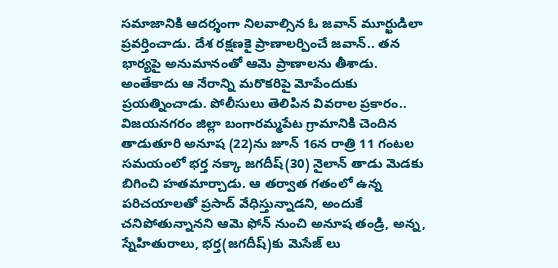సమాజానికి ఆదర్శంగా నిలవాల్సిన ఓ జవాన్ మూర్ఖుడిలా ప్రవర్తించాడు. దేశ రక్షణకై ప్రాణాలర్పించే జవాన్.. తన భార్యపై అనుమానంతో ఆమె ప్రాణాలను తీశాడు. అంతేకాదు ఆ నేరాన్ని మరొకరిపై మోపేందుకు ప్రయత్నించాడు. పోలీసులు తెలిపిన వివరాల ప్రకారం.. విజయనగరం జిల్లా బంగారమ్మపేట గ్రామానికి చెందిన తాడుతూరి అనూష (22)ను జూన్‌ 16న రాత్రి 11 గంటల సమయంలో భర్త నక్కా జగదీష్‌(30) నైలాన్‌ తాడు మెడకు బిగించి హతమార్చాడు. ఆ తర్వాత గతంలో ఉన్న పరిచయాలతో ప్రసాద్‌ వేధిస్తున్నాడని, అందుకే చనిపోతున్నానని ఆమె ఫోన్ నుంచి అనూష తండ్రి, అన్న, స్నేహితురాలు, భర్త(జగదీష్‌)కు మెసేజ్ లు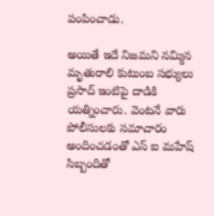పంపించాడు.

అయితే ఇదే నిజమని నమ్మిన మృతురాలి కుటుంబ సభ్యులు ప్రసాద్ ఇంటిపై దాడికి యత్నించారు. వెంటనే వారు పోలీసులకు సమాచారం అందించడంతో ఎస్ ఐ మహేష్ సిబ్బందితో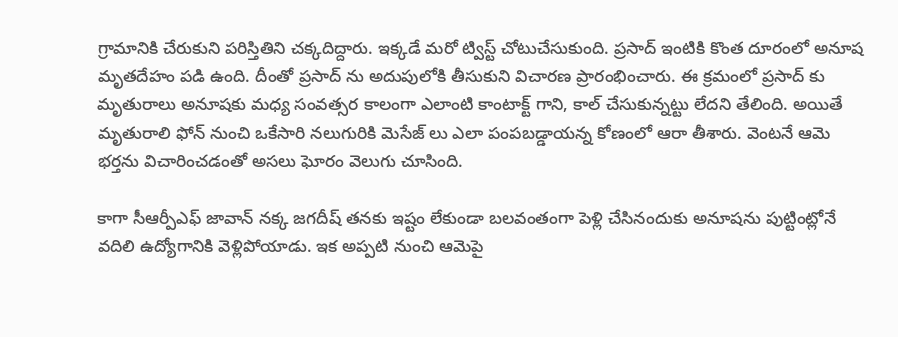గ్రామానికి చేరుకుని పరిస్తితిని చక్కదిద్దారు. ఇక్కడే మరో ట్విస్ట్ చోటుచేసుకుంది. ప్రసాద్ ఇంటికి కొంత దూరంలో అనూష మృతదేహం పడి ఉంది. దీంతో ప్రసాద్ ను అదుపులోకి తీసుకుని విచారణ ప్రారంభించారు. ఈ క్రమంలో ప్రసాద్ కు మృతురాలు అనూషకు మధ్య సంవత్సర కాలంగా ఎలాంటి కాంటాక్ట్ గాని, కాల్ చేసుకున్నట్టు లేదని తేలింది. అయితే మృతురాలి ఫోన్ నుంచి ఒకేసారి నలుగురికి మెసేజ్ లు ఎలా పంపబడ్డాయన్న కోణంలో ఆరా తీశారు. వెంటనే ఆమె భర్తను విచారించడంతో అసలు ఘోరం వెలుగు చూసింది.

కాగా సీఆర్పీఎఫ్ జావాన్ నక్క జగదీష్ తనకు ఇష్టం లేకుండా బలవంతంగా పెళ్లి చేసినందుకు అనూషను పుట్టింట్లోనే వదిలి ఉద్యోగానికి వెళ్లిపోయాడు. ఇక అప్పటి నుంచి ఆమెపై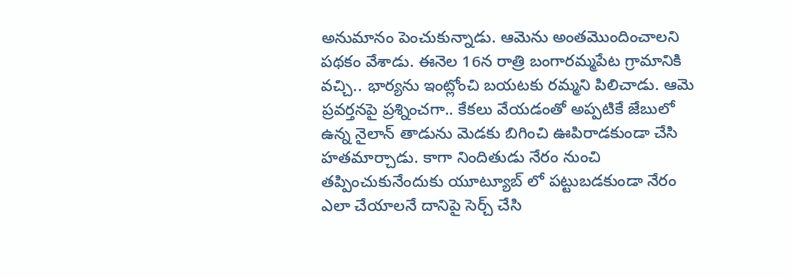అనుమానం పెంచుకున్నాడు. ఆమెను అంతమొందించాలని పథకం వేశాడు. ఈనెల 16న రాత్రి బంగారమ్మపేట గ్రామానికి వచ్చి.. భార్యను ఇంట్లోంచి బయటకు రమ్మని పిలిచాడు. ఆమె ప్రవర్తనపై ప్రశ్నించగా.. కేకలు వేయడంతో అప్పటికే జేబులో ఉన్న నైలాన్ తాడును మెడకు బిగించి ఊపిరాడకుండా చేసి హతమార్చాడు. కాగా నిందితుడు నేరం నుంచి తప్పించుకునేందుకు యూట్యూబ్ లో పట్టుబడకుండా నేరం ఎలా చేయాలనే దానిపై సెర్చ్‌ చేసి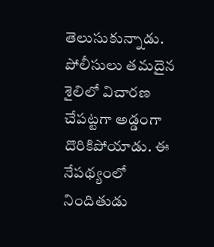తెలుసుకున్నాడు. పోలీసులు తమదైన శైలిలో విచారణ చేపట్టగా అడ్డంగా దొరికిపోయాడు. ఈ నేపథ్యంలో నిందితుడు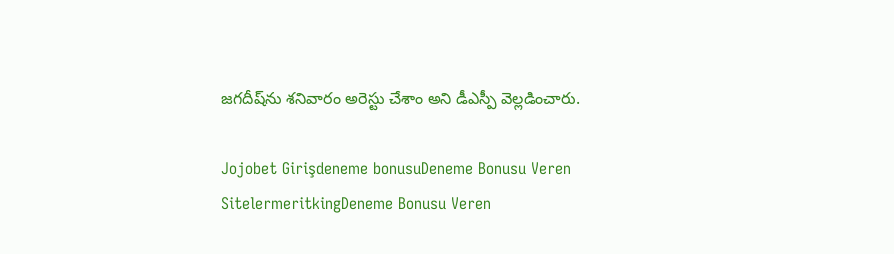జగదీష్‌ను శనివారం అరెస్టు చేశాం అని డీఎస్పీ వెల్లడించారు.

Jojobet Girişdeneme bonusuDeneme Bonusu Veren SitelermeritkingDeneme Bonusu Veren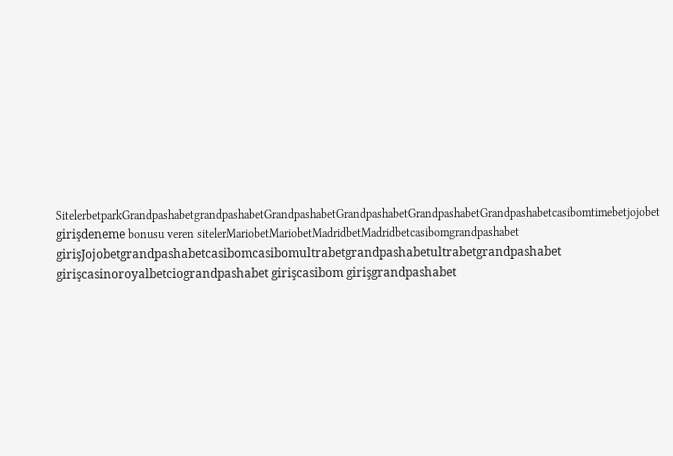SitelerbetparkGrandpashabetgrandpashabetGrandpashabetGrandpashabetGrandpashabetGrandpashabetcasibomtimebetjojobet girişdeneme bonusu veren sitelerMariobetMariobetMadridbetMadridbetcasibomgrandpashabet girişJojobetgrandpashabetcasibomcasibomultrabetgrandpashabetultrabetgrandpashabet girişcasinoroyalbetciograndpashabet girişcasibom girişgrandpashabet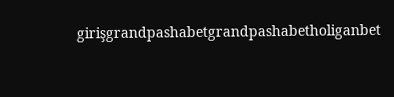girişgrandpashabetgrandpashabetholiganbet